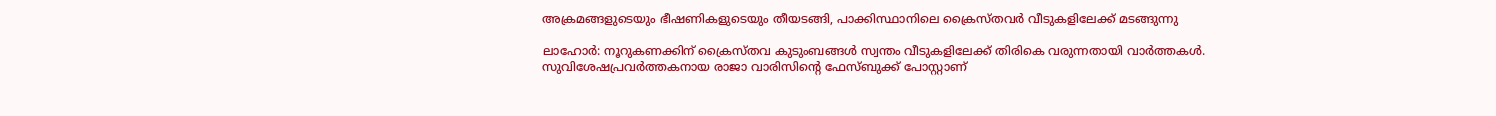അക്രമങ്ങളുടെയും ഭീഷണികളുടെയും തീയടങ്ങി, പാക്കിസ്ഥാനിലെ ക്രൈസ്തവര്‍ വീടുകളിലേക്ക് മടങ്ങുന്നു

ലാഹോര്‍: നൂറുകണക്കിന് ക്രൈസ്തവ കുടുംബങ്ങള്‍ സ്വന്തം വീടുകളിലേക്ക് തിരികെ വരുന്നതായി വാര്‍ത്തകള്‍. സുവിശേഷപ്രവര്‍ത്തകനായ രാജാ വാരിസിന്റെ ഫേസ്ബുക്ക് പോസ്റ്റാണ്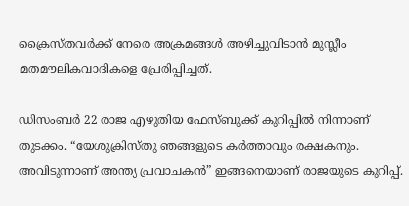ക്രൈസ്തവര്‍ക്ക് നേരെ അക്രമങ്ങള്‍ അഴിച്ചുവിടാന്‍ മുസ്ലീം മതമൗലികവാദികളെ പ്രേരിപ്പിച്ചത്.

ഡിസംബര്‍ 22 രാജ എഴുതിയ ഫേസ്ബുക്ക് കുറിപ്പില്‍ നിന്നാണ് തുടക്കം. “യേശുക്രിസ്തു ഞങ്ങളുടെ കര്‍ത്താവും രക്ഷകനും. അവിടുന്നാണ് അന്ത്യ പ്രവാചകന്‍” ഇങ്ങനെയാണ് രാജയുടെ കുറിപ്പ്.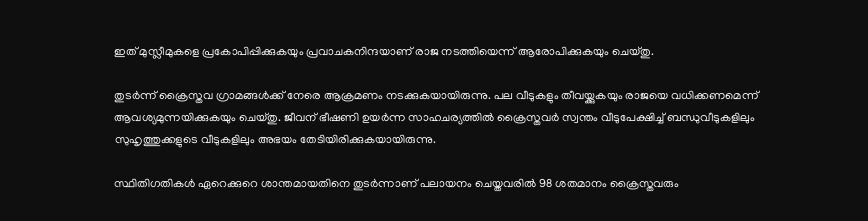ഇത് മുസ്ലീമുകളെ പ്രകോപിപ്പിക്കുകയും പ്രവാചകനിന്ദയാണ് രാജ നടത്തിയെന്ന് ആരോപിക്കുകയും ചെയ്തു.

തുടര്‍ന്ന് ക്രൈസ്തവ ഗ്രാമങ്ങള്‍ക്ക് നേരെ ആക്രമണം നടക്കുകയായിരുന്നു. പല വീടുകളും തീവയ്ക്കുകയും രാജയെ വധിക്കണമെന്ന് ആവശ്യമുന്നയിക്കുകയും ചെയ്തു. ജീവന് ഭീഷണി ഉയര്‍ന്ന സാഹചര്യത്തില്‍ ക്രൈസ്തവര്‍ സ്വന്തം വീടുപേക്ഷിച്ച് ബന്ധുവീടുകളിലും സുഹൃത്തുക്കളുടെ വീടുകളിലും അഭയം തേടിയിരിക്കുകയായിരുന്നു.

സ്ഥിതിഗതികള്‍ ഏറെക്കുറെ ശാന്തമായതിനെ തുടര്‍ന്നാണ് പലായനം ചെയ്തവരില്‍ 98 ശതമാനം ക്രൈസ്തവരും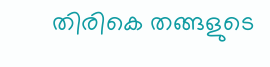തിരികെ തങ്ങളുടെ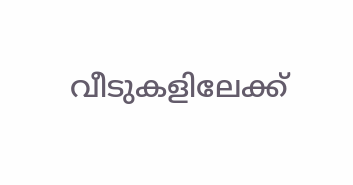വീടുകളിലേക്ക്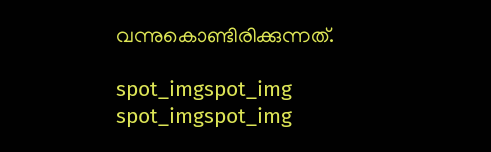വന്നുകൊണ്ടിരിക്കുന്നത്.

spot_imgspot_img
spot_imgspot_img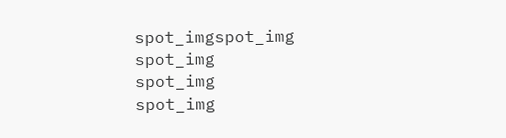spot_imgspot_img
spot_img
spot_img
spot_img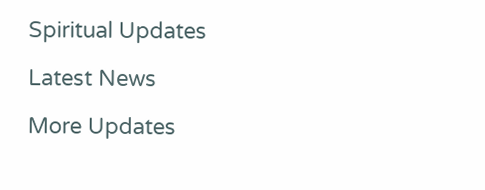Spiritual Updates

Latest News

More Updates